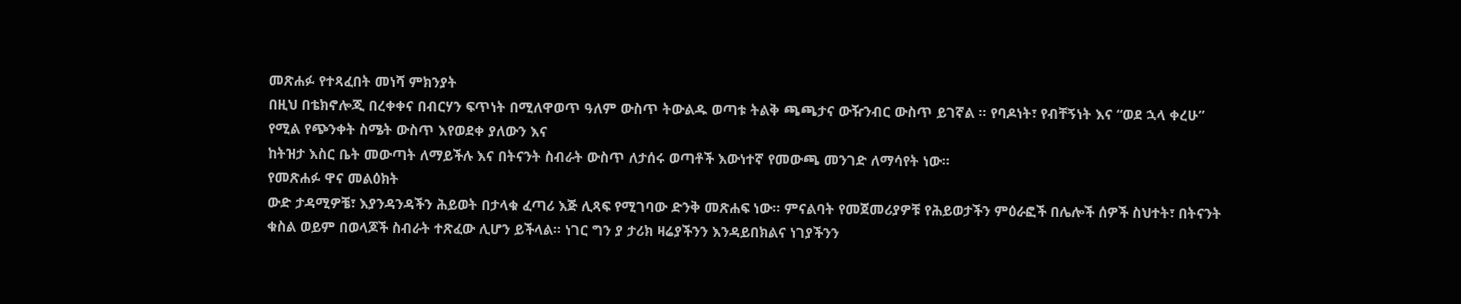መጽሐፉ የተጻፈበት መነሻ ምክንያት
በዚህ በቴክኖሎጂ በረቀቀና በብርሃን ፍጥነት በሚለዋወጥ ዓለም ውስጥ ትውልዱ ወጣቱ ትልቅ ጫጫታና ውዥንብር ውስጥ ይገኛል ። የባዶነት፣ የብቸኝነት እና “ወደ ኋላ ቀረሁ” የሚል የጭንቀት ስሜት ውስጥ እየወደቀ ያለውን እና
ከትዝታ እስር ቤት መውጣት ለማይችሉ እና በትናንት ስብራት ውስጥ ለታሰሩ ወጣቶች እውነተኛ የመውጫ መንገድ ለማሳየት ነው።
የመጽሐፉ ዋና መልዕክት
ውድ ታዳሚዎቼ፣ እያንዳንዳችን ሕይወት በታላቁ ፈጣሪ እጅ ሊጻፍ የሚገባው ድንቅ መጽሐፍ ነው። ምናልባት የመጀመሪያዎቹ የሕይወታችን ምዕራፎች በሌሎች ሰዎች ስህተት፣ በትናንት ቁስል ወይም በወላጆች ስብራት ተጽፈው ሊሆን ይችላል። ነገር ግን ያ ታሪክ ዛሬያችንን እንዳይበክልና ነገያችንን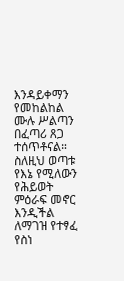እንዳይቀማን የመከልከል ሙሉ ሥልጣን በፈጣሪ ጸጋ ተሰጥቶናል። ስለዚህ ወጣቱ የእኔ የሚለውን የሕይወት ምዕራፍ መኖር እንዲችል ለማገዝ የተፃፈ የስነ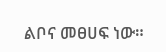ልቦና መፀሀፍ ነው።